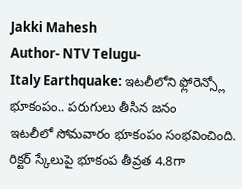Jakki Mahesh
Author- NTV Telugu-
Italy Earthquake: ఇటలీలోని ఫ్లోరెన్స్లో భూకంపం.. పరుగులు తీసిన జనం
ఇటలీలో సోమవారం భూకంపం సంభవించింది. రిక్టర్ స్కేలుపై భూకంప తీవ్రత 4.8గా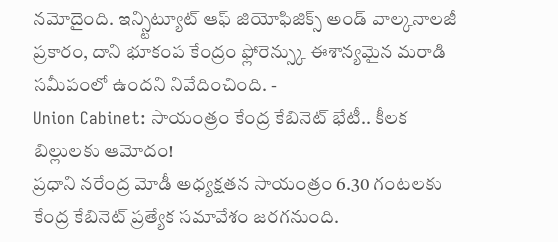నమోదైంది. ఇన్స్టిట్యూట్ ఆఫ్ జియోఫిజిక్స్ అండ్ వాల్కనాలజీ ప్రకారం, దాని భూకంప కేంద్రం ఫ్లోరెన్స్కు ఈశాన్యమైన మరాడి సమీపంలో ఉందని నివేదించింది. -
Union Cabinet: సాయంత్రం కేంద్ర కేబినెట్ భేటీ.. కీలక బిల్లులకు ఆమోదం!
ప్రధాని నరేంద్ర మోడీ అధ్యక్షతన సాయంత్రం 6.30 గంటలకు కేంద్ర కేబినెట్ ప్రత్యేక సమావేశం జరగనుంది.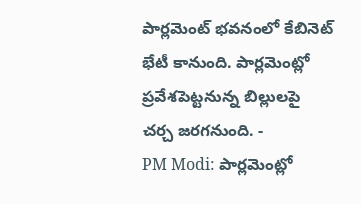పార్లమెంట్ భవనంలో కేబినెట్ భేటీ కానుంది. పార్లమెంట్లో ప్రవేశపెట్టనున్న బిల్లులపై చర్చ జరగనుంది. -
PM Modi: పార్లమెంట్లో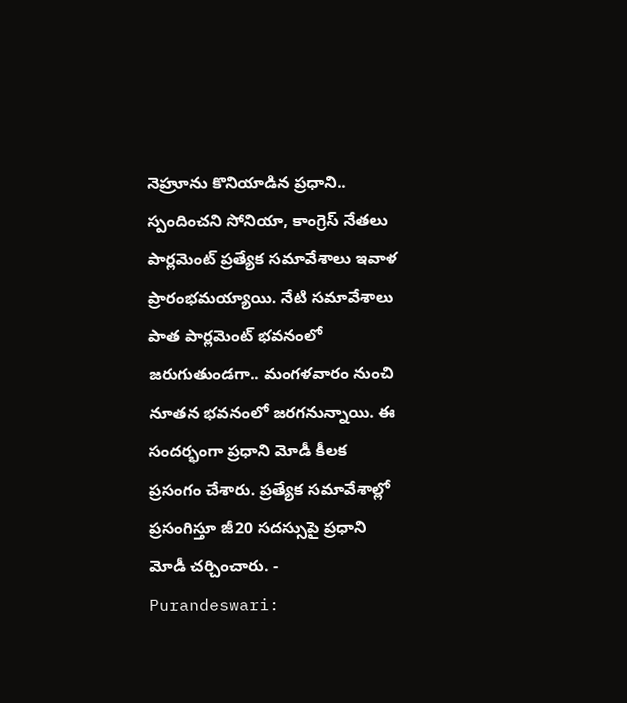నెహ్రూను కొనియాడిన ప్రధాని.. స్పందించని సోనియా, కాంగ్రెస్ నేతలు
పార్లమెంట్ ప్రత్యేక సమావేశాలు ఇవాళ ప్రారంభమయ్యాయి. నేటి సమావేశాలు పాత పార్లమెంట్ భవనంలో జరుగుతుండగా.. మంగళవారం నుంచి నూతన భవనంలో జరగనున్నాయి. ఈ సందర్భంగా ప్రధాని మోడీ కీలక ప్రసంగం చేశారు. ప్రత్యేక సమావేశాల్లో ప్రసంగిస్తూ జీ20 సదస్సుపై ప్రధాని మోడీ చర్చించారు. -
Purandeswari: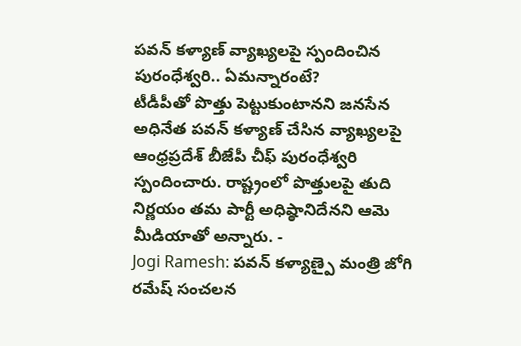పవన్ కళ్యాణ్ వ్యాఖ్యలపై స్పందించిన పురంధేశ్వరి.. ఏమన్నారంటే?
టీడీపీతో పొత్తు పెట్టుకుంటానని జనసేన అధినేత పవన్ కళ్యాణ్ చేసిన వ్యాఖ్యలపై ఆంధ్రప్రదేశ్ బీజేపీ చీఫ్ పురంధేశ్వరి స్పందించారు. రాష్ట్రంలో పొత్తులపై తుది నిర్ణయం తమ పార్టీ అధిష్ఠానిదేనని ఆమె మీడియాతో అన్నారు. -
Jogi Ramesh: పవన్ కళ్యాణ్పై మంత్రి జోగి రమేష్ సంచలన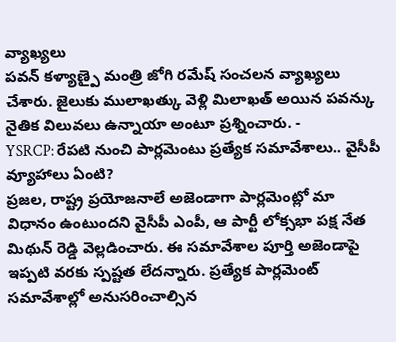వ్యాఖ్యలు
పవన్ కళ్యాణ్పై మంత్రి జోగి రమేష్ సంచలన వ్యాఖ్యలు చేశారు. జైలుకు ములాఖత్కు వెళ్లి మిలాఖత్ అయిన పవన్కు నైతిక విలువలు ఉన్నాయా అంటూ ప్రశ్నించారు. -
YSRCP: రేపటి నుంచి పార్లమెంటు ప్రత్యేక సమావేశాలు.. వైసీపీ వ్యూహాలు ఏంటి?
ప్రజల, రాష్ట్ర ప్రయోజనాలే అజెండాగా పార్లమెంట్లో మా విధానం ఉంటుందని వైసీపీ ఎంపీ, ఆ పార్టీ లోక్సభా పక్ష నేత మిథున్ రెడ్డి వెల్లడించారు. ఈ సమావేశాల పూర్తి అజెండాపై ఇప్పటి వరకు స్పష్టత లేదన్నారు. ప్రత్యేక పార్లమెంట్ సమావేశాల్లో అనుసరించాల్సిన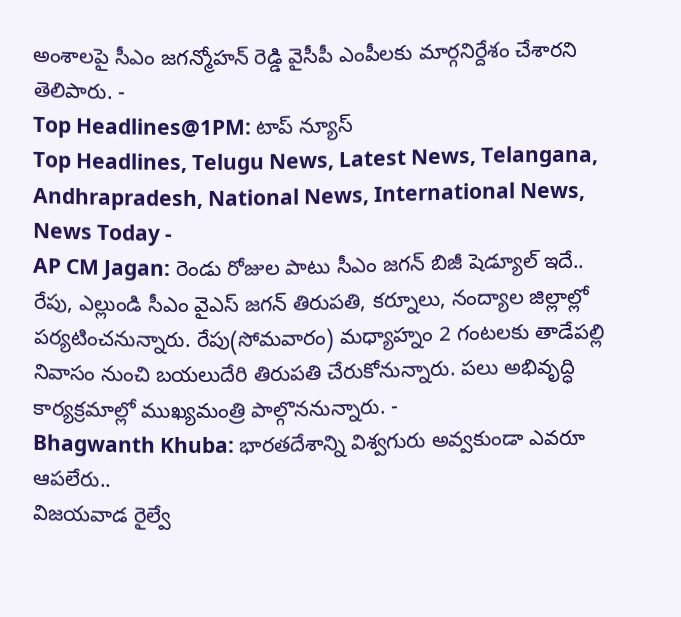అంశాలపై సీఎం జగన్మోహన్ రెడ్డి వైసీపీ ఎంపీలకు మార్గనిర్దేశం చేశారని తెలిపారు. -
Top Headlines@1PM: టాప్ న్యూస్
Top Headlines, Telugu News, Latest News, Telangana, Andhrapradesh, National News, International News, News Today -
AP CM Jagan: రెండు రోజుల పాటు సీఎం జగన్ బిజీ షెడ్యూల్ ఇదే..
రేపు, ఎల్లుండి సీఎం వైఎస్ జగన్ తిరుపతి, కర్నూలు, నంద్యాల జిల్లాల్లో పర్యటించనున్నారు. రేపు(సోమవారం) మధ్యాహ్నం 2 గంటలకు తాడేపల్లి నివాసం నుంచి బయలుదేరి తిరుపతి చేరుకోనున్నారు. పలు అభివృద్ధి కార్యక్రమాల్లో ముఖ్యమంత్రి పాల్గొననున్నారు. -
Bhagwanth Khuba: భారతదేశాన్ని విశ్వగురు అవ్వకుండా ఎవరూ ఆపలేరు..
విజయవాడ రైల్వే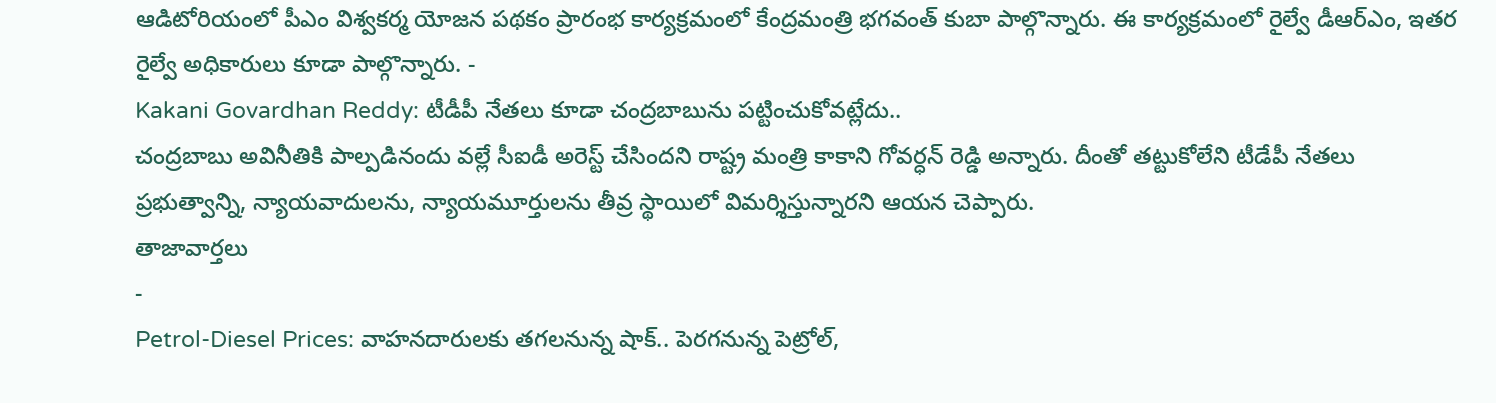ఆడిటోరియంలో పీఎం విశ్వకర్మ యోజన పథకం ప్రారంభ కార్యక్రమంలో కేంద్రమంత్రి భగవంత్ కుబా పాల్గొన్నారు. ఈ కార్యక్రమంలో రైల్వే డీఆర్ఎం, ఇతర రైల్వే అధికారులు కూడా పాల్గొన్నారు. -
Kakani Govardhan Reddy: టీడీపీ నేతలు కూడా చంద్రబాబును పట్టించుకోవట్లేదు..
చంద్రబాబు అవినీతికి పాల్పడినందు వల్లే సీఐడీ అరెస్ట్ చేసిందని రాష్ట్ర మంత్రి కాకాని గోవర్ధన్ రెడ్డి అన్నారు. దీంతో తట్టుకోలేని టీడేపీ నేతలు ప్రభుత్వాన్ని, న్యాయవాదులను, న్యాయమూర్తులను తీవ్ర స్థాయిలో విమర్శిస్తున్నారని ఆయన చెప్పారు.
తాజావార్తలు
-
Petrol-Diesel Prices: వాహనదారులకు తగలనున్న షాక్.. పెరగనున్న పెట్రోల్,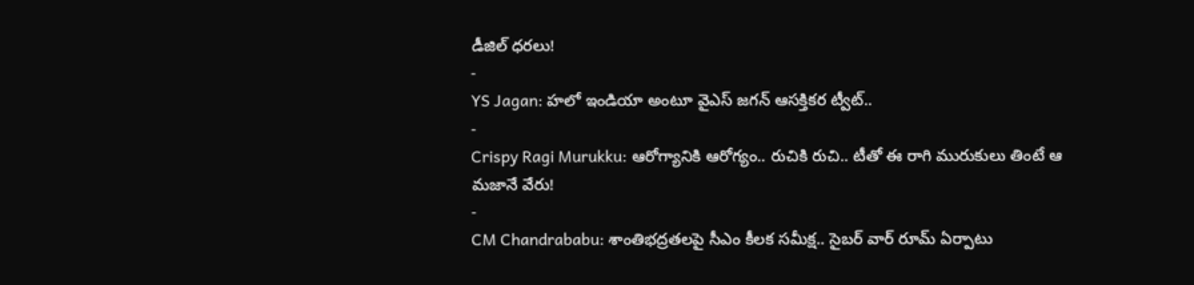డీజిల్ ధరలు!
-
YS Jagan: హలో ఇండియా అంటూ వైఎస్ జగన్ ఆసక్తికర ట్వీట్..
-
Crispy Ragi Murukku: ఆరోగ్యానికి ఆరోగ్యం.. రుచికి రుచి.. టీతో ఈ రాగి మురుకులు తింటే ఆ మజానే వేరు!
-
CM Chandrababu: శాంతిభద్రతలపై సీఎం కీలక సమీక్ష.. సైబర్ వార్ రూమ్ ఏర్పాటు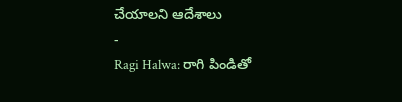చేయాలని ఆదేశాలు
-
Ragi Halwa: రాగి పిండితో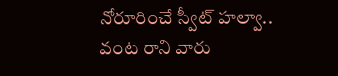నోరూరించే స్వీట్ హల్వా.. వంట రాని వారు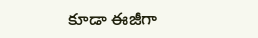కూడా ఈజీగా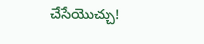చేసేయొచ్చు!